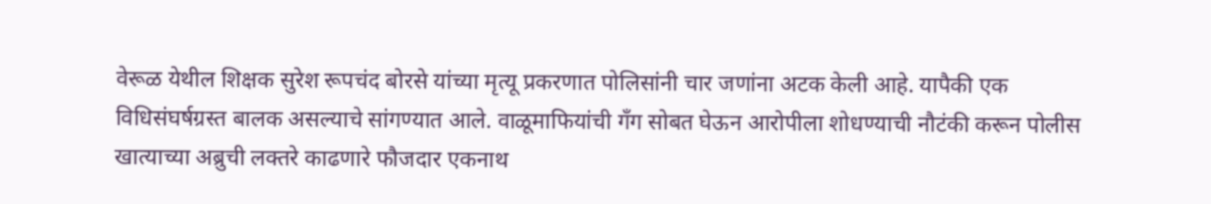वेरूळ येथील शिक्षक सुरेश रूपचंद बोरसे यांच्या मृत्यू प्रकरणात पोलिसांनी चार जणांना अटक केली आहे. यापैकी एक विधिसंघर्षग्रस्त बालक असल्याचे सांगण्यात आले. वाळूमाफियांची गँग सोबत घेऊन आरोपीला शोधण्याची नौटंकी करून पोलीस खात्याच्या अब्रुची लक्तरे काढणारे फौजदार एकनाथ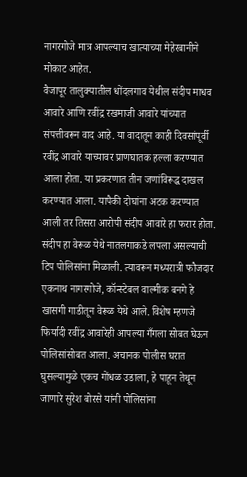नागरगोजे मात्र आपल्याच खात्याच्या मेहेरबानीने मोकाट आहेत.
वैजापूर तालुक्यातील धोंदलगाव येथील संदीप माधव आवारे आणि रवींद्र रखमाजी आवारे यांच्यात संपत्तीवरून वाद आहे. या वादातून काही दिवसांपूर्वी रवींद्र आवारे याच्यावर प्राणघातक हल्ला करण्यात आला होता. या प्रकरणात तीन जणांविरूद्ध दाखल करण्यात आला. यापैकी दोघांना अटक करण्यात आली तर तिसरा आरोपी संदीप आवारे हा फरार होता. संदीप हा वेरूळ येथे नातलगाकडे लपला असल्याची टिप पोलिसांना मिळाली. त्यावरून मध्यरात्री फौजदार एकनाथ नागरगोजे, कॉन्स्टेबल वाल्मीक बनगे हे खासगी गाडीतून वेरूळ येथे आले. विशेष म्हणजे फिर्यादी रवींद्र आवारेही आपल्या गँगला सोबत घेऊन पोलिसांसोबत आला. अचानक पोलीस घरात घुसल्यामुळे एकच गोंधळ उडाला, हे पाहून तेथून जाणारे सुरेश बोरसे यांनी पोलिसांना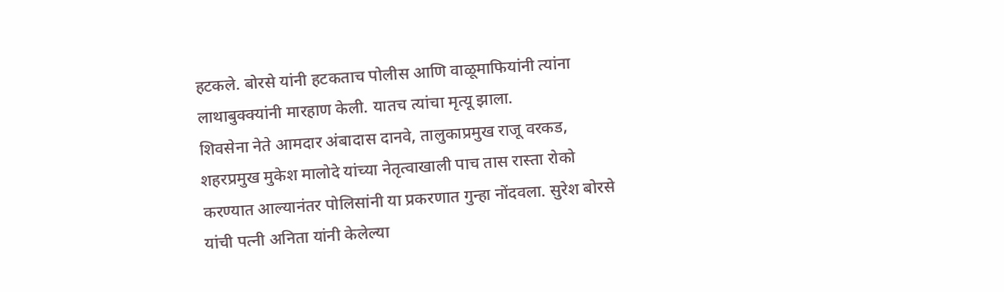हटकले. बोरसे यांनी हटकताच पोलीस आणि वाळूमाफियांनी त्यांना लाथाबुक्क्यांनी मारहाण केली. यातच त्यांचा मृत्यू झाला.
शिवसेना नेते आमदार अंबादास दानवे, तालुकाप्रमुख राजू वरकड, शहरप्रमुख मुकेश मालोदे यांच्या नेतृत्वाखाली पाच तास रास्ता रोको करण्यात आल्यानंतर पोलिसांनी या प्रकरणात गुन्हा नोंदवला. सुरेश बोरसे यांची पत्नी अनिता यांनी केलेल्या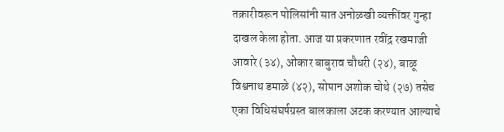तक्रारीवरून पोलिसांनी सात अनोळखी व्यक्तींवर गुन्हा दाखल केला होता. आज या प्रकरणात रवींद्र रखमाजी आवारे (३४), ओंकार बाबुराव चौधरी (२४), बाळू विश्वनाथ डमाळे (४२), सोपान अशोक चोथे (२७) तसेच एका विधिसंघर्षग्रस्त बालकाला अटक करण्यात आल्याचे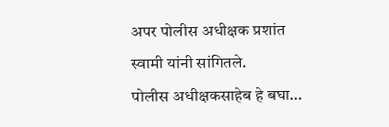अपर पोलीस अधीक्षक प्रशांत स्वामी यांनी सांगितले.
पोलीस अधीक्षकसाहेब हे बघा…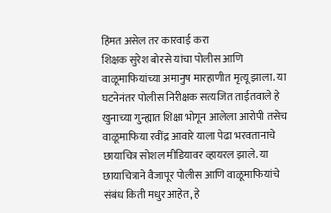हिंमत असेल तर कारवाई करा
शिक्षक सुरेश बोरसे यांचा पोलीस आणि वाळूमाफियांच्या अमानुष मारहाणीत मृत्यू झाला. या घटनेनंतर पोलीस निरीक्षक सत्यजित ताईतवाले हे खुनाच्या गुन्ह्यात शिक्षा भोगून आलेला आरोपी तसेच वाळूमाफिया रवींद्र आवारे याला पेढा भरवतानाचे छायाचित्र सोशल मीडियावर व्हायरल झाले. या छायाचित्राने वैजापूर पोलीस आणि वाळूमाफियांचे संबंध किती मधुर आहेत, हे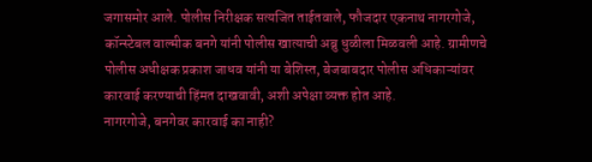जगासमोर आले. पोलीस निरीक्षक सत्यजित ताईतवाले, फौजदार एकनाथ नागरगोजे, कॉन्स्टेबल वाल्मीक बनगे यांनी पोलीस खात्याची अब्रु धुळीला मिळवली आहे. ग्रामीणचे पोलीस अधीक्षक प्रकाश जाधव यांनी या बेशिस्त, बेजबाबदार पोलीस अधिकाऱ्यांवर कारवाई करण्याची हिंमत दाखवावी, अशी अपेक्षा व्यक्त होत आहे.
नागरगोजे, बनगेवर कारवाई का नाही?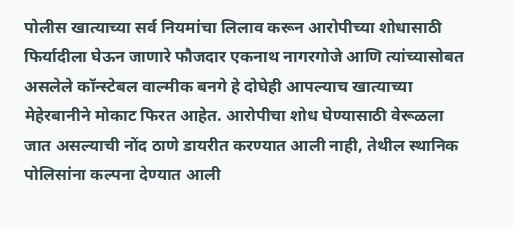पोलीस खात्याच्या सर्व नियमांचा लिलाव करून आरोपीच्या शोधासाठी फिर्यादीला घेऊन जाणारे फौजदार एकनाथ नागरगोजे आणि त्यांच्यासोबत असलेले कॉन्स्टेबल वाल्मीक बनगे हे दोघेही आपल्याच खात्याच्या मेहेरबानीने मोकाट फिरत आहेत. आरोपीचा शोध घेण्यासाठी वेरूळला जात असल्याची नोंद ठाणे डायरीत करण्यात आली नाही, तेथील स्थानिक पोलिसांना कल्पना देण्यात आली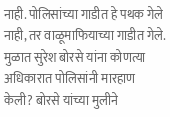नाही. पोलिसांच्या गाडीत हे पथक गेले नाही, तर वाळूमाफियाच्या गाडीत गेले. मुळात सुरेश बोरसे यांना कोणत्या अधिकारात पोलिसांनी मारहाण केली? बोरसे यांच्या मुलीने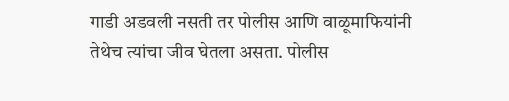गाडी अडवली नसती तर पोलीस आणि वाळूमाफियांनी तेथेच त्यांचा जीव घेतला असता. पोलीस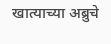खात्याच्या अब्रुचे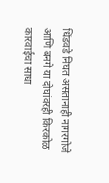धिंडवडे निघत असतानाही नागरगोजे आणि बनगे या दोघांवरही किरकोळ कारवाईचा साधा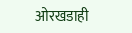ओरखडाही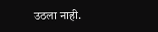उठला नाही.